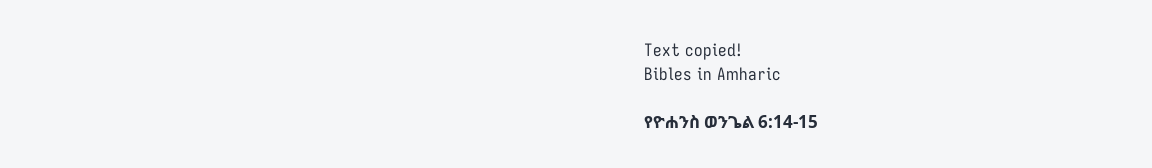Text copied!
Bibles in Amharic

የዮሐንስ ወንጌል 6:14-15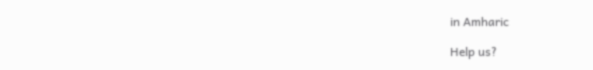in Amharic

Help us?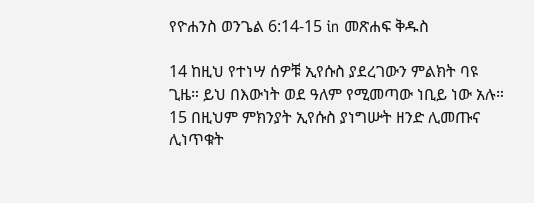የዮሐንስ ወንጌል 6:14-15 in መጽሐፍ ቅዱስ

14 ከዚህ የተነሣ ሰዎቹ ኢየሱስ ያደረገውን ምልክት ባዩ ጊዜ። ይህ በእውነት ወደ ዓለም የሚመጣው ነቢይ ነው አሉ።
15 በዚህም ምክንያት ኢየሱስ ያነግሡት ዘንድ ሊመጡና ሊነጥቁት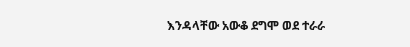እንዳላቸው አውቆ ደግሞ ወደ ተራራ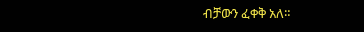ብቻውን ፈቀቅ አለ።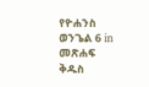የዮሐንስ ወንጌል 6 in መጽሐፍ ቅዱስ